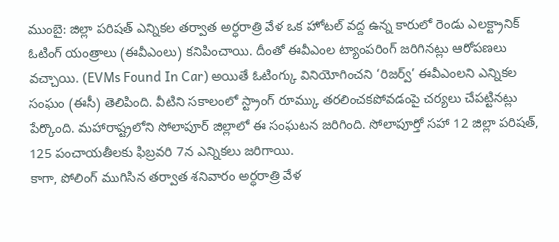ముంబై: జిల్లా పరిషత్ ఎన్నికల తర్వాత అర్ధరాత్రి వేళ ఒక హోటల్ వద్ద ఉన్న కారులో రెండు ఎలక్ట్రానిక్ ఓటింగ్ యంత్రాలు (ఈవీఎంలు) కనిపించాయి. దీంతో ఈవీఎంల ట్యాంపరింగ్ జరిగినట్లు ఆరోపణలు వచ్చాయి. (EVMs Found In Car) అయితే ఓటింగ్కు వినియోగించని ‘రిజర్వ్’ ఈవీఎంలని ఎన్నికల సంఘం (ఈసీ) తెలిపింది. వీటిని సకాలంలో స్ట్రాంగ్ రూమ్కు తరలించకపోవడంపై చర్యలు చేపట్టినట్లు పేర్కొంది. మహారాష్ట్రలోని సోలాపూర్ జిల్లాలో ఈ సంఘటన జరిగింది. సోలాపూర్తో సహా 12 జిల్లా పరిషత్, 125 పంచాయతీలకు ఫిబ్రవరి 7న ఎన్నికలు జరిగాయి.
కాగా, పోలింగ్ ముగిసిన తర్వాత శనివారం అర్ధరాత్రి వేళ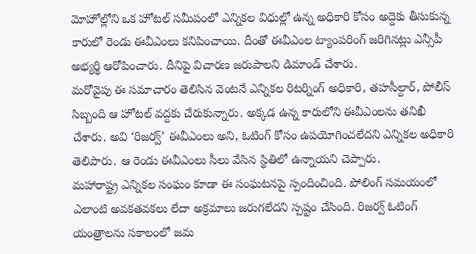మోహోల్లోని ఒక హోటల్ సమీపంలో ఎన్నికల విధుల్లో ఉన్న అధికారి కోసం అద్దెకు తీసుకున్న కారులో రెండు ఈవీఎంలు కనిపించాయి. దీంతో ఈవీఎంల ట్యాంపరింగ్ జరిగినట్లు ఎన్సీపీ అభ్యర్థి ఆరోపించారు. దీనిపై విచారణ జరుపాలని డిమాండ్ చేశారు.
మరోవైపు ఈ సమాచారం తెలిసిన వెంటనే ఎన్నికల రిటర్నింగ్ అధికారి, తహసీల్దార్, పోలీస్ సిబ్బంది ఆ హోటల్ వద్దకు చేరుకున్నారు. అక్కడ ఉన్న కారులోని ఈవీఎంలను తనిఖీ చేశారు. అవి ‘రిజర్వ్’ ఈవీఎంలు అని, ఓటింగ్ కోసం ఉపయోగించలేదని ఎన్నికల అధికారి తెలిపారు. ఆ రెండు ఈవీఎంలు సీలు వేసిన స్థితిలో ఉన్నాయని చెప్పారు.
మహారాష్ట్ర ఎన్నికల సంఘం కూడా ఈ సంఘటనపై స్పందించింది. పోలింగ్ సమయంలో ఎలాంటి అవకతవకలు లేదా అక్రమాలు జరుగలేదని స్పష్టం చేసింది. రిజర్వ్ ఓటింగ్ యంత్రాలను సకాలంలో జమ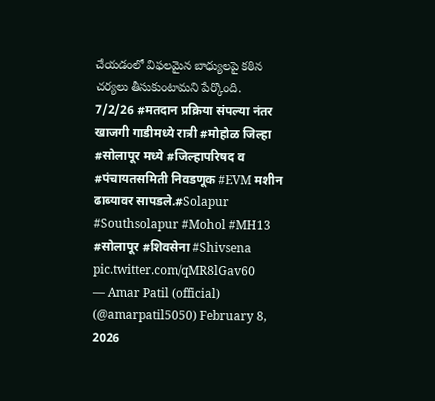చేయడంలో విఫలమైన బాధ్యులపై కఠిన చర్యలు తీసుకుంటామని పేర్కొంది.
7/2/26 #मतदान प्रक्रिया संपल्या नंतर खाजगी गाडीमध्ये रात्री #मोहोळ जिल्हा #सोलापूर मध्ये #जिल्हापरिषद व #पंचायतसमिती निवडणूक #EVM मशीन ढाब्यावर सापडले.#Solapur #Southsolapur #Mohol #MH13 #सोलापूर #शिवसेना #Shivsena pic.twitter.com/qMR8lGav60
— Amar Patil (official) (@amarpatil5050) February 8, 2026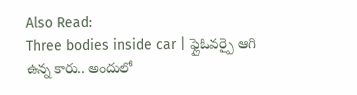Also Read:
Three bodies inside car | ఫ్లైఓవర్పై ఆగి ఉన్న కారు.. అందులో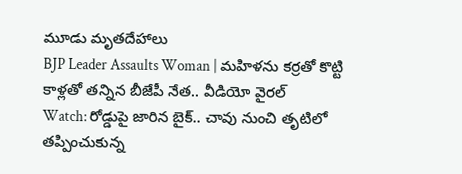మూడు మృతదేహాలు
BJP Leader Assaults Woman | మహిళను కర్రతో కొట్టి కాళ్లతో తన్నిన బీజేపీ నేత.. వీడియో వైరల్
Watch: రోడ్డుపై జారిన బైక్.. చావు నుంచి తృటిలో తప్పించుకున్న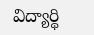విద్యార్థి